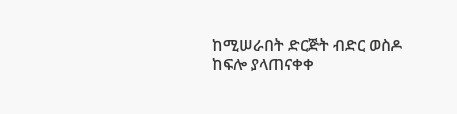ከሚሠራበት ድርጅት ብድር ወስዶ ከፍሎ ያላጠናቀቀ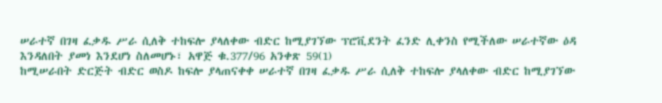ሠራተኛ በገዛ ፈቃዱ ሥራ ሲለቅ ተከፍሎ ያላለቀው ብድር ከሚያገኘው ፕሮቪደንት ፈንድ ሊቀንስ የሚችለው ሠራተኛው ዕዳ እንዳለበት ያመነ እንደሆነ ስለመሆኑ፣ አዋጅ ቁ.377/96 አንቀጽ 59(1)
ከሚሠራበት ድርጅት ብድር ወስዶ ከፍሎ ያላጠናቀቀ ሠራተኛ በገዛ ፈቃዱ ሥራ ሲለቅ ተከፍሎ ያላለቀው ብድር ከሚያገኘው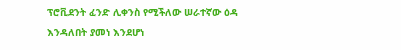ፕሮቪደንት ፈንድ ሊቀንስ የሚችለው ሠራተኛው ዕዳ እንዳለበት ያመነ እንደሆነ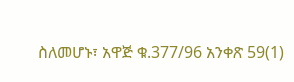ስለመሆኑ፣ አዋጅ ቁ.377/96 አንቀጽ 59(1)